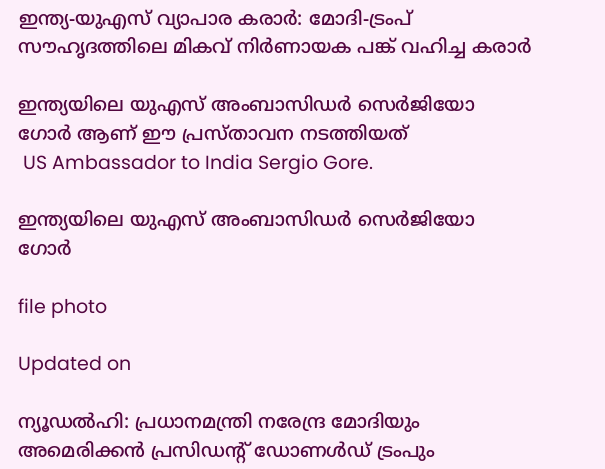ഇന്ത്യ-യുഎസ് വ്യാപാര കരാർ: മോദി-ട്രംപ് സൗഹൃദത്തിലെ മികവ് നിർണായക പങ്ക് വഹിച്ച കരാർ

ഇന്ത്യയിലെ യുഎസ് അംബാസിഡർ സെർജിയോ ഗോർ ആണ് ഈ പ്രസ്താവന നടത്തിയത്
 US Ambassador to India Sergio Gore.

ഇന്ത്യയിലെ യുഎസ് അംബാസിഡർ സെർജിയോ ഗോർ

file photo

Updated on

ന്യൂഡൽഹി: പ്രധാനമന്ത്രി നരേന്ദ്ര മോദിയും അമെരിക്കൻ പ്രസിഡന്‍റ് ഡോണൾഡ് ട്രംപും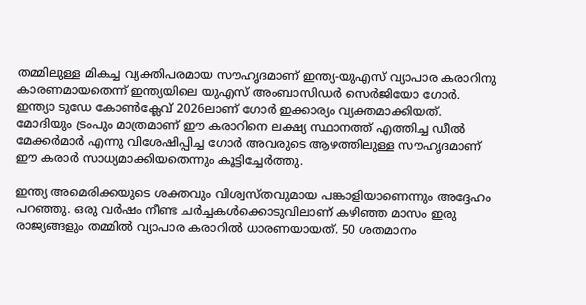തമ്മിലുള്ള മികച്ച വ്യക്തിപരമായ സൗഹൃദമാണ് ഇന്ത്യ-യുഎസ് വ്യാപാര കരാറിനു കാരണമായതെന്ന് ഇന്ത്യയിലെ യുഎസ് അംബാസിഡർ സെർജിയോ ഗോർ. ഇന്ത്യാ ടുഡേ കോൺക്ലേവ് 2026ലാണ് ഗോർ ഇക്കാര്യം വ്യക്തമാക്കിയത്. മോദിയും ട്രംപും മാത്രമാണ് ഈ കരാറിനെ ലക്ഷ്യ സ്ഥാനത്ത് എത്തിച്ച ഡീൽ മേക്കർമാർ എന്നു വിശേഷിപ്പിച്ച ഗോർ അവരുടെ ആഴത്തിലുള്ള സൗഹൃദമാണ് ഈ കരാർ സാധ്യമാക്കിയതെന്നും കൂട്ടിച്ചേർത്തു.

ഇന്ത്യ അമെരിക്കയുടെ ശക്തവും വിശ്വസ്തവുമായ പങ്കാളിയാണെന്നും അദ്ദേഹം പറഞ്ഞു. ഒരു വർഷം നീണ്ട ചർച്ചകൾക്കൊടുവിലാണ് കഴിഞ്ഞ മാസം ഇരു രാജ്യങ്ങളും തമ്മിൽ വ്യാപാര കരാറിൽ ധാരണയായത്. 50 ശതമാനം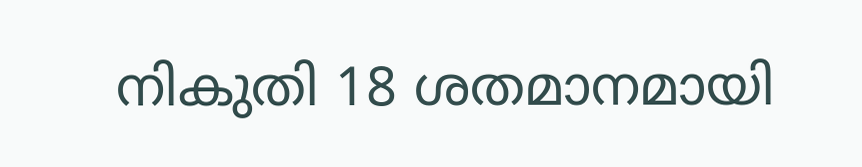നികുതി 18 ശതമാനമായി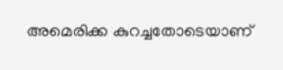അമെരിക്ക കുറച്ചതോടെയാണ്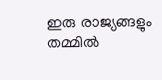ഇരു രാജ്യങ്ങളും തമ്മിൽ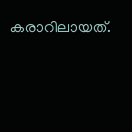കരാറിലായത്.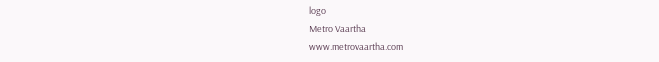logo
Metro Vaartha
www.metrovaartha.com